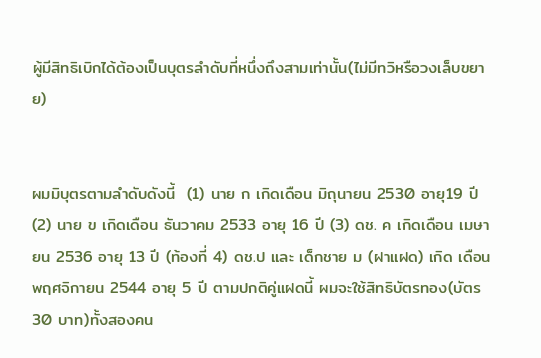ผู้มีสิทธิเบิกได้ต้องเป็นบุตรลำดับที่หนึ่งถึงสามเท่านั้น(ไม่มีทวิหรือวงเล็บขยาย)


ผมมิบุตรตามลำดับดังนี้  (1) นาย ก เกิดเดือน มิถุนายน 2530 อายุ19 ปี(2) นาย ข เกิดเดือน ธันวาคม 2533 อายุ 16 ปี (3) ดช. ค เกิดเดือน เมษายน 2536 อายุ 13 ปี (ท้องที่ 4) ดช.ป และ เด็กชาย ม (ฝาแฝด) เกิด เดือนพฤศจิกายน 2544 อายุ 5 ปี ตามปกติคู่แฝดนี้ ผมจะใช้สิทธิบัตรทอง(บัตร 30 บาท)ทั้งสองคน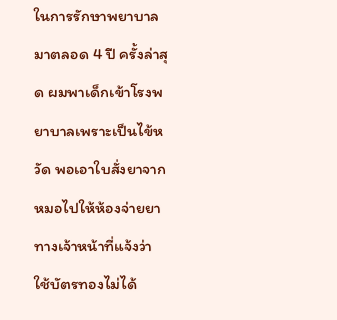ในการรักษาพยาบาลมาตลอด 4 ปี ครั้งล่าสุด ผมพาเด็กเข้าโรงพยาบาลเพราะเป็นไข้หวัด พอเอาใบสั่งยาจากหมอไปให้ห้องจ่ายยา ทางเจ้าหน้าที่แจ้งว่า ใช้บัตรทองไม่ได้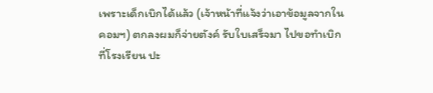เพราะเด็กเบิกได้แล้ว (เจ้าหน้าที่แจ้งว่าเอาข้อมูลจากในคอมฯ) ตกลงผมก็จ่ายตังค์ รับใบเสร็จมา ไปขอทำเบิกที่โรงเรียน ปะ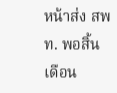หน้าส่ง สพท. พอสิ้นเดือน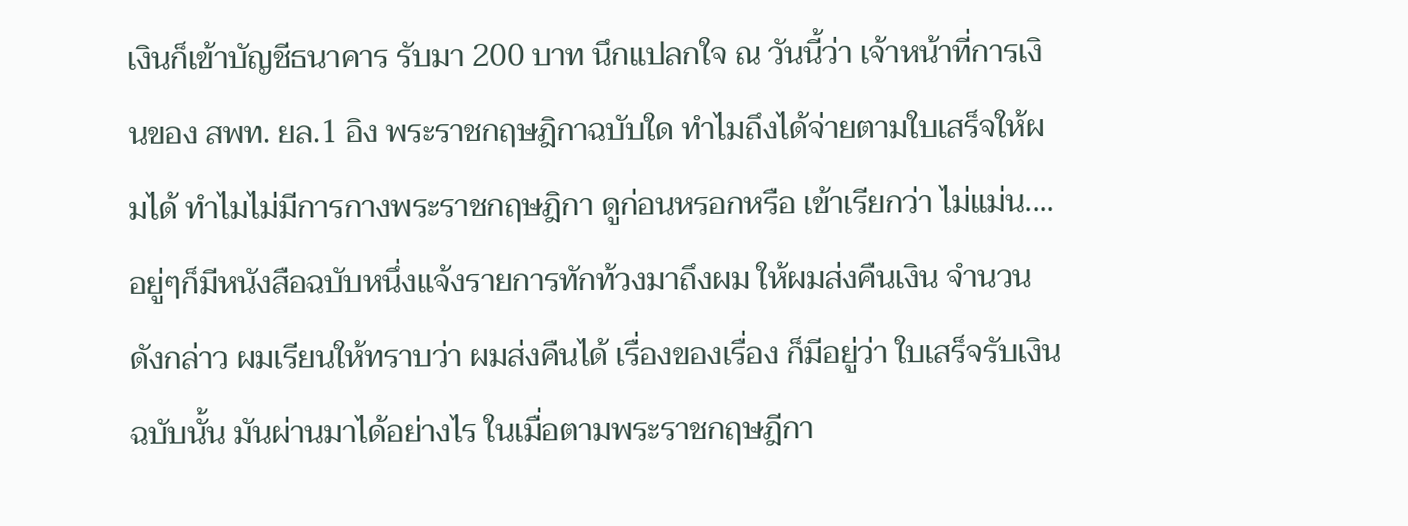เงินก็เข้าบัญชีธนาคาร รับมา 200 บาท นึกแปลกใจ ณ วันนี้ว่า เจ้าหน้าที่การเงินของ สพท. ยล.1 อิง พระราชกฤษฎิกาฉบับใด ทำไมถึงได้จ่ายตามใบเสร็จให้ผมได้ ทำไมไม่มีการกางพระราชกฤษฎิกา ดูก่อนหรอกหรือ เข้าเรียกว่า ไม่แม่น....อยู่ๆก็มีหนังสือฉบับหนึ่งแจ้งรายการทักท้วงมาถึงผม ให้ผมส่งคืนเงิน จำนวนดังกล่าว ผมเรียนให้ทราบว่า ผมส่งคืนได้ เรื่องของเรื่อง ก็มีอยู่ว่า ใบเสร็จรับเงินฉบับนั้น มันผ่านมาได้อย่างไร ในเมื่อตามพระราชกฤษฎีกา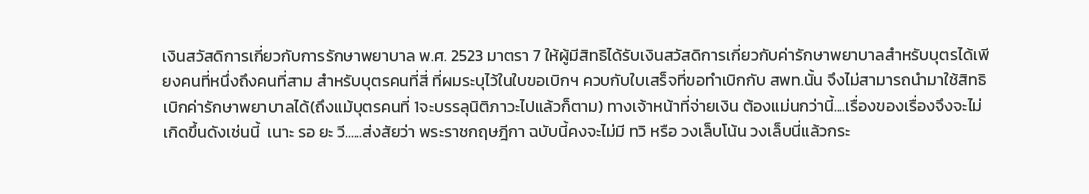เงินสวัสดิการเกี่ยวกับการรักษาพยาบาล พ.ศ. 2523 มาตรา 7 ให้ผู้มีสิทธิได้รับเงินสวัสดิการเกี่ยวกับค่ารักษาพยาบาลสำหรับบุตรได้เพียงคนที่หนึ่งถึงคนที่สาม สำหรับบุตรคนที่สี่ ที่ผมระบุไว้ในใบขอเบิกฯ ควบกับใบเสร็จที่ขอทำเบิกกับ สพท.นั้น จึงไม่สามารถนำมาใช้สิทธิเบิกค่ารักษาพยาบาลได้(ถึงแม้บุตรคนที่ 1จะบรรลุนิติภาวะไปแล้วก็ตาม) ทางเจ้าหน้าที่จ่ายเงิน ต้องแม่นกว่านี้....เรื่องของเรื่องจึงจะไม่เกิดขึ้นดังเช่นนี้  เนาะ รอ ยะ วี......ส่งสัยว่า พระราชกฤษฎีกา ฉบับนี้คงจะไม่มี ทวิ หรือ วงเล็บโน้น วงเล็บนี่แล้วกระ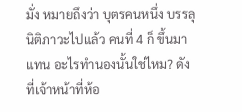มั่ง หมายถึงว่า บุตรคนหนึ่ง บรรลุนิติภาวะไปแล้ว คนที่ 4 ก็ ขึ้นมาแทน อะไรทำนองนั้นใช่ไหม? ดังที่เจ้าหน้าที่ห้อ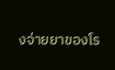งจ่ายยาของโร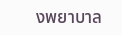งพยาบาล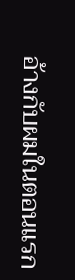อ้างกับผมในตอนแรก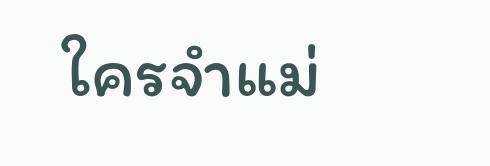ใครจำแม่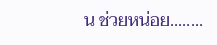น ช่วยหน่อย........